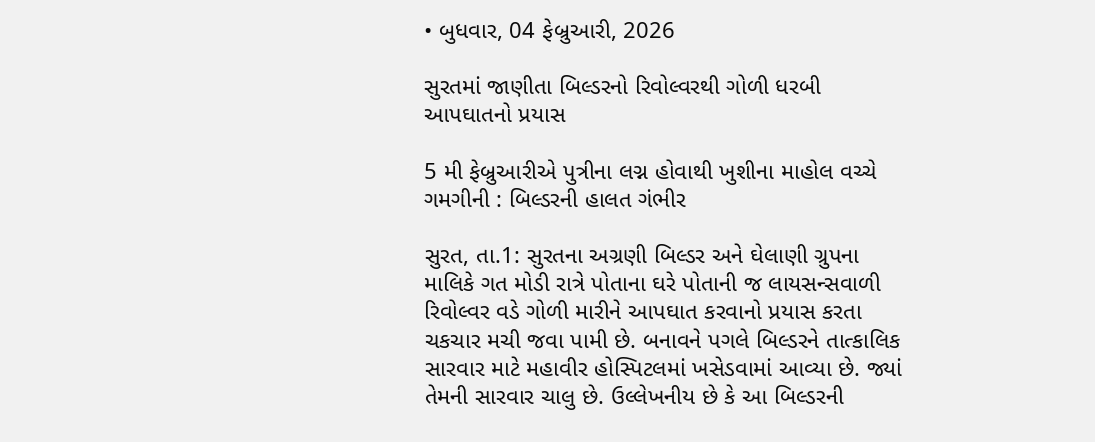• બુધવાર, 04 ફેબ્રુઆરી, 2026

સુરતમાં જાણીતા બિલ્ડરનો રિવોલ્વરથી ગોળી ધરબી આપઘાતનો પ્રયાસ

5 મી ફેબ્રુઆરીએ પુત્રીના લગ્ન હોવાથી ખુશીના માહોલ વચ્ચે ગમગીની : બિલ્ડરની હાલત ગંભીર

સુરત, તા.1: સુરતના અગ્રણી બિલ્ડર અને ઘેલાણી ગ્રુપના માલિકે ગત મોડી રાત્રે પોતાના ઘરે પોતાની જ લાયસન્સવાળી રિવોલ્વર વડે ગોળી મારીને આપઘાત કરવાનો પ્રયાસ કરતા ચકચાર મચી જવા પામી છે. બનાવને પગલે બિલ્ડરને તાત્કાલિક સારવાર માટે મહાવીર હોસ્પિટલમાં ખસેડવામાં આવ્યા છે. જ્યાં તેમની સારવાર ચાલુ છે. ઉલ્લેખનીય છે કે આ બિલ્ડરની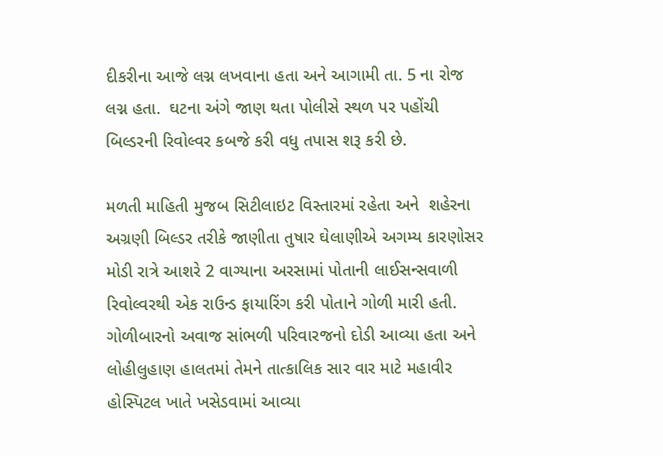દીકરીના આજે લગ્ન લખવાના હતા અને આગામી તા. 5 ના રોજ લગ્ન હતા.  ઘટના અંગે જાણ થતા પોલીસે સ્થળ પર પહોંચી બિલ્ડરની રિવોલ્વર કબજે કરી વધુ તપાસ શરૂ કરી છે.

મળતી માહિતી મુજબ સિટીલાઇટ વિસ્તારમાં રહેતા અને  શહેરના અગ્રણી બિલ્ડર તરીકે જાણીતા તુષાર ઘેલાણીએ અગમ્ય કારણોસર મોડી રાત્રે આશરે 2 વાગ્યાના અરસામાં પોતાની લાઈસન્સવાળી રિવોલ્વરથી એક રાઉન્ડ ફાયારિંગ કરી પોતાને ગોળી મારી હતી. ગોળીબારનો અવાજ સાંભળી પરિવારજનો દોડી આવ્યા હતા અને લોહીલુહાણ હાલતમાં તેમને તાત્કાલિક સાર વાર માટે મહાવીર હોસ્પિટલ ખાતે ખસેડવામાં આવ્યા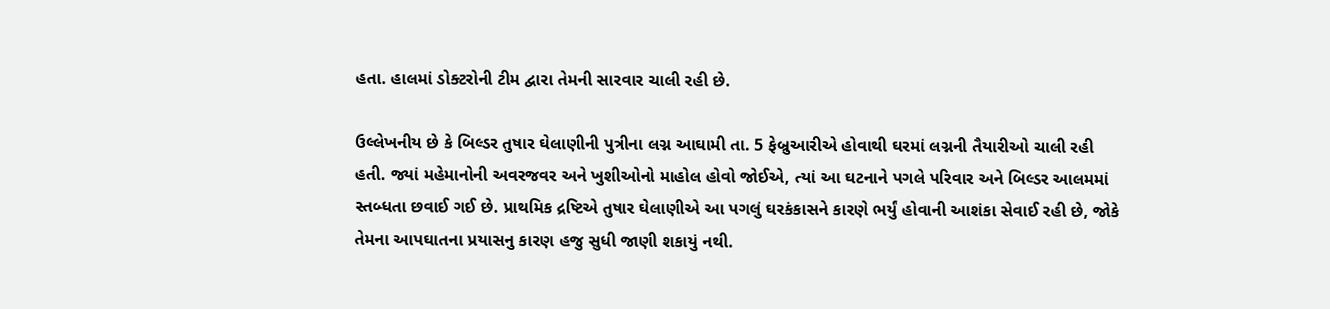હતા. હાલમાં ડોક્ટરોની ટીમ દ્વારા તેમની સારવાર ચાલી રહી છે.

ઉલ્લેખનીય છે કે બિલ્ડર તુષાર ઘેલાણીની પુત્રીના લગ્ન આઘામી તા. 5 ફેબ્રુઆરીએ હોવાથી ઘરમાં લગ્નની તૈયારીઓ ચાલી રહી હતી. જ્યાં મહેમાનોની અવરજવર અને ખુશીઓનો માહોલ હોવો જોઈએ, ત્યાં આ ઘટનાને પગલે પરિવાર અને બિલ્ડર આલમમાં સ્તબ્ધતા છવાઈ ગઈ છે. પ્રાથમિક દ્રષ્ટિએ તુષાર ઘેલાણીએ આ પગલું ઘરકંકાસને કારણે ભર્યું હોવાની આશંકા સેવાઈ રહી છે, જોકે તેમના આપઘાતના પ્રયાસનુ કારણ હજુ સુધી જાણી શકાયું નથી.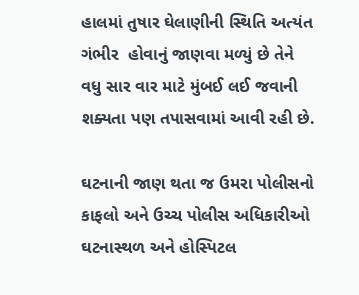હાલમાં તુષાર ઘેલાણીની સ્થિતિ અત્યંત ગંભીર  હોવાનું જાણવા મળ્યું છે તેને વધુ સાર વાર માટે મુંબઈ લઈ જવાની શક્યતા પણ તપાસવામાં આવી રહી છે.

ઘટનાની જાણ થતા જ ઉમરા પોલીસનો કાફલો અને ઉચ્ચ પોલીસ અધિકારીઓ ઘટનાસ્થળ અને હોસ્પિટલ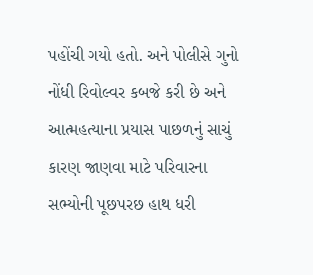પહોંચી ગયો હતો. અને પોલીસે ગુનો નોંધી રિવોલ્વર કબજે કરી છે અને આત્મહત્યાના પ્રયાસ પાછળનું સાચું કારણ જાણવા માટે પરિવારના સભ્યોની પૂછપરછ હાથ ધરી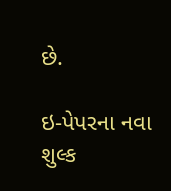છે.

ઇ-પેપરના નવા શુલ્ક